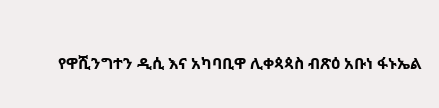የዋሺንግተን ዲሲ እና አካባቢዋ ሊቀጳጳስ ብጽዕ አቡነ ፋኑኤል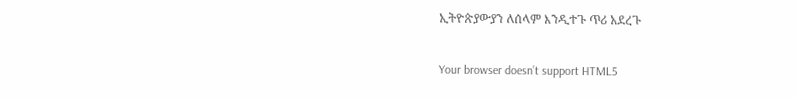ኢትዮጵያውያን ለሰላም እንዲተጉ ጥሪ አደረጉ

Your browser doesn’t support HTML5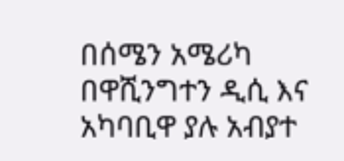በሰሜን አሜሪካ በዋሺንግተን ዲሲ እና አካባቢዋ ያሉ አብያተ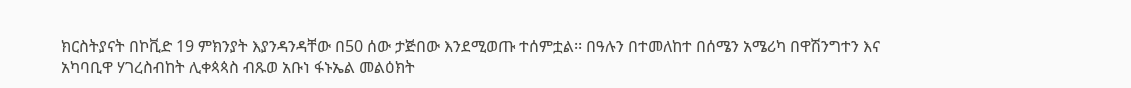ክርስትያናት በኮቪድ 19 ምክንያት እያንዳንዳቸው በ50 ሰው ታጅበው እንደሚወጡ ተሰምቷል፡፡ በዓሉን በተመለከተ በሰሜን አሜሪካ በዋሽንግተን እና አካባቢዋ ሃገረስብከት ሊቀጳጳስ ብጹወ አቡነ ፋኑኤል መልዕክት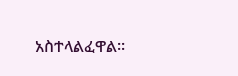አስተላልፈዋል፡፡